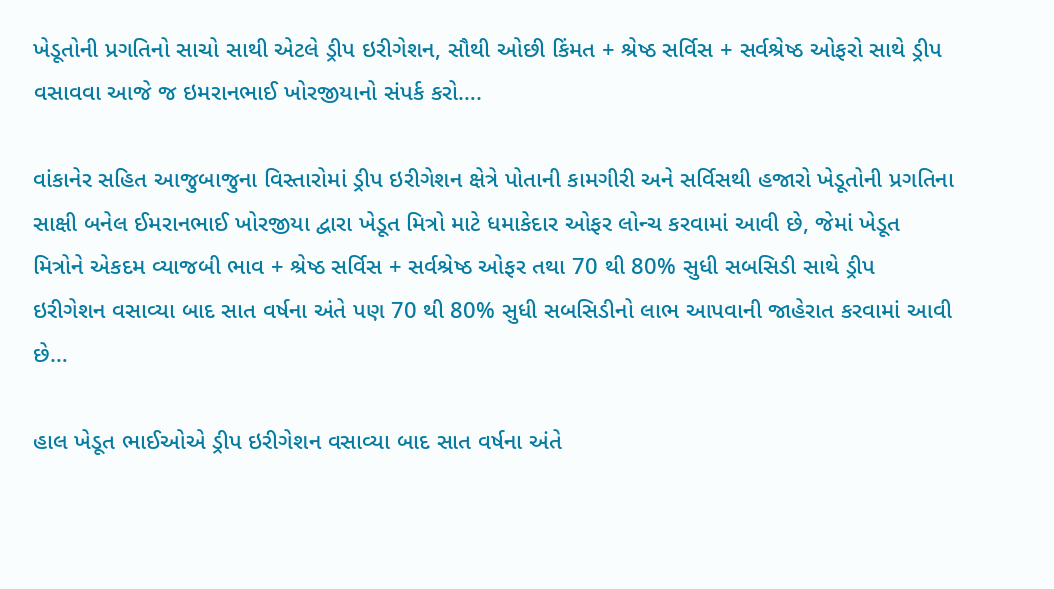ખેડૂતોની પ્રગતિનો સાચો સાથી એટલે ડ્રીપ ઇરીગેશન, સૌથી ઓછી કિંમત + શ્રેષ્ઠ સર્વિસ + સર્વશ્રેષ્ઠ ઓફરો સાથે ડ્રીપ વસાવવા આજે જ ઇમરાનભાઈ ખોરજીયાનો સંપર્ક કરો….

વાંકાનેર સહિત આજુબાજુના વિસ્તારોમાં ડ્રીપ ઇરીગેશન ક્ષેત્રે પોતાની કામગીરી અને સર્વિસથી હજારો ખેડૂતોની પ્રગતિના સાક્ષી બનેલ ઈમરાનભાઈ ખોરજીયા દ્વારા ખેડૂત મિત્રો માટે ધમાકેદાર ઓફર લોન્ચ કરવામાં આવી છે, જેમાં ખેડૂત મિત્રોને એકદમ વ્યાજબી ભાવ + શ્રેષ્ઠ સર્વિસ + સર્વશ્રેષ્ઠ ઓફર તથા 70 થી 80% સુધી સબસિડી સાથે ડ્રીપ ઇરીગેશન વસાવ્યા બાદ સાત વર્ષના અંતે પણ 70 થી 80% સુધી સબસિડીનો લાભ આપવાની જાહેરાત કરવામાં આવી છે…

હાલ ખેડૂત ભાઈઓએ ડ્રીપ ઇરીગેશન વસાવ્યા બાદ સાત વર્ષના અંતે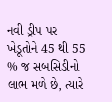નવી ડ્રીપ પર ખેડૂતોને 45 થી 55 % જ સબસિડીનો લાભ મળે છે, ત્યારે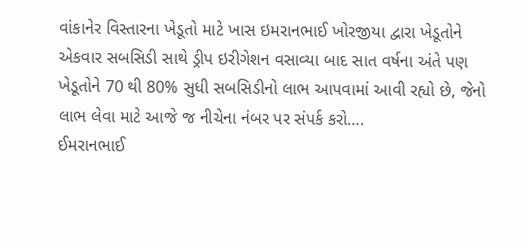વાંકાનેર વિસ્તારના ખેડૂતો માટે ખાસ ઇમરાનભાઈ ખોરજીયા દ્વારા ખેડૂતોને એકવાર સબસિડી સાથે ડ્રીપ ઇરીગેશન વસાવ્યા બાદ સાત વર્ષના અંતે પણ ખેડૂતોને 70 થી 80% સુધી સબસિડીનો લાભ આપવામાં આવી રહ્યો છે, જેનો લાભ લેવા માટે આજે જ નીચેના નંબર પર સંપર્ક કરો….
ઈમરાનભાઈ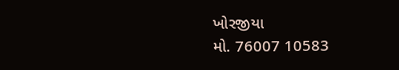ખોરજીયા
મો. 76007 10583